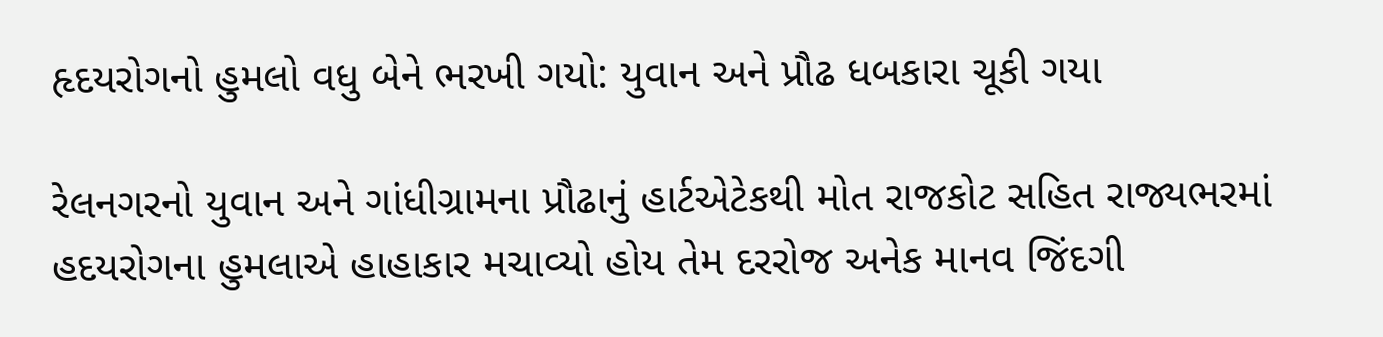હૃદયરોગનો હુમલો વધુ બેને ભરખી ગયો: યુવાન અને પ્રૌઢ ધબકારા ચૂકી ગયા

રેલનગરનો યુવાન અને ગાંધીગ્રામના પ્રૌઢાનું હાર્ટએટેકથી મોત રાજકોટ સહિત રાજ્યભરમાં હદયરોગના હુમલાએ હાહાકાર મચાવ્યો હોય તેમ દરરોજ અનેક માનવ જિંદગી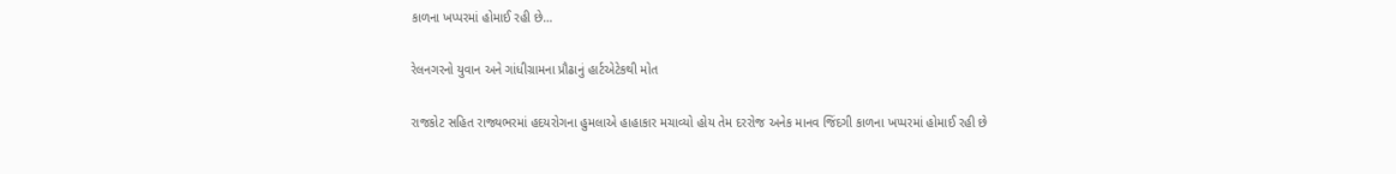કાળના ખપ્પરમાં હોમાઈ રહી છે…

રેલનગરનો યુવાન અને ગાંધીગ્રામના પ્રૌઢાનું હાર્ટએટેકથી મોત

રાજકોટ સહિત રાજ્યભરમાં હદયરોગના હુમલાએ હાહાકાર મચાવ્યો હોય તેમ દરરોજ અનેક માનવ જિંદગી કાળના ખપ્પરમાં હોમાઈ રહી છે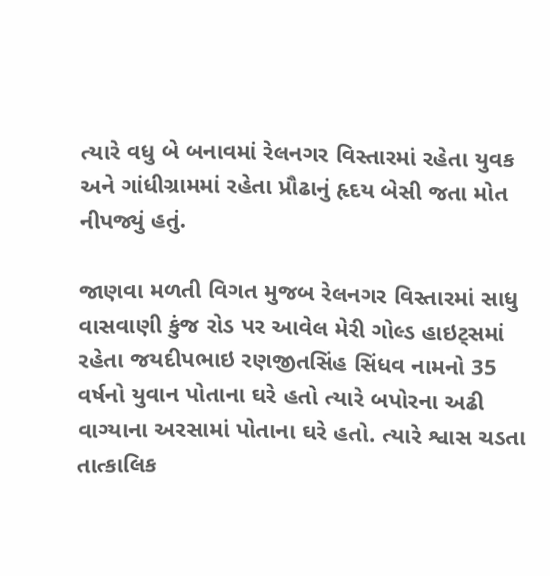ત્યારે વધુ બે બનાવમાં રેલનગર વિસ્તારમાં રહેતા યુવક અને ગાંધીગ્રામમાં રહેતા પ્રૌઢાનું હૃદય બેસી જતા મોત નીપજ્યું હતું.

જાણવા મળતી વિગત મુજબ રેલનગર વિસ્તારમાં સાધુ વાસવાણી કુંજ રોડ પર આવેલ મેરી ગોલ્ડ હાઇટ્સમાં રહેતા જયદીપભાઇ રણજીતસિંહ સિંધવ નામનો 35 વર્ષનો યુવાન પોતાના ઘરે હતો ત્યારે બપોરના અઢી વાગ્યાના અરસામાં પોતાના ઘરે હતો. ત્યારે શ્વાસ ચડતા તાત્કાલિક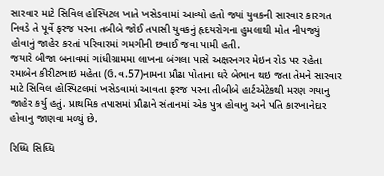સારવાર માટે સિવિલ હોસ્પિટલ ખાતે ખસેડવામાં આવ્યો હતો જ્યાં યુવકની સારવાર કારગત નિવડે તે પૂર્વે ફરજ પરના તબીબે જોઈ તપાસી યુવકનું હૃદયરોગના હુમલાથી મોત નીપજ્યું હોવાનું જાહેર કરતાં પરિવારમાં ગમગીની છવાઈ જવા પામી હતી.
જયારે બીજા બનાવમાં ગાંધીગ્રામમા લાખના બંગલા પાસે અક્ષરનગર મેઇન રોડ પર રહેતા રમાબેન કીરીટભાઇ મહેતા (ઉ.વ.57)નામના પ્રૌઢા પોતાના ઘરે બેભાન થઇ જતા તેમને સારવાર માટે સિવિલ હોસ્પિટલમાં ખસેડવામાં આવતા ફરજ પરના તીબીબે હાર્ટએટેકથી મરણ ગયાનુ જાહેર કર્યુ હતું. પ્રાથમિક તપાસમાં પ્રૌઢાને સંતાનમાં એક પુત્ર હોવાનુ અને પતિ કારખાનેદાર હોવાનુ જાણવા મળ્યું છે.

રિધ્ધિ સિધ્ધિ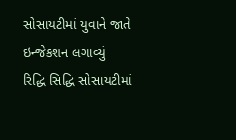સોસાયટીમાં યુવાને જાતે ઇન્જેકશન લગાવ્યું
રિદ્ધિ સિદ્ધિ સોસાયટીમાં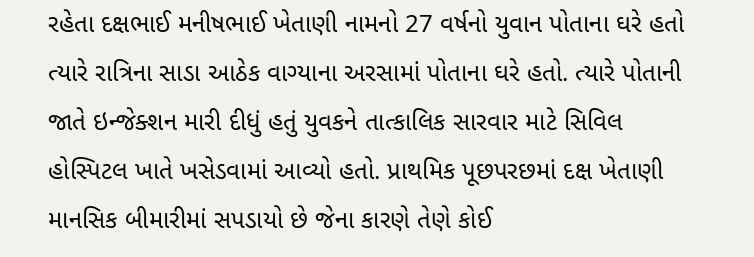રહેતા દક્ષભાઈ મનીષભાઈ ખેતાણી નામનો 27 વર્ષનો યુવાન પોતાના ઘરે હતો ત્યારે રાત્રિના સાડા આઠેક વાગ્યાના અરસામાં પોતાના ઘરે હતો. ત્યારે પોતાની જાતે ઇન્જેક્શન મારી દીધું હતું યુવકને તાત્કાલિક સારવાર માટે સિવિલ હોસ્પિટલ ખાતે ખસેડવામાં આવ્યો હતો. પ્રાથમિક પૂછપરછમાં દક્ષ ખેતાણી માનસિક બીમારીમાં સપડાયો છે જેના કારણે તેણે કોઈ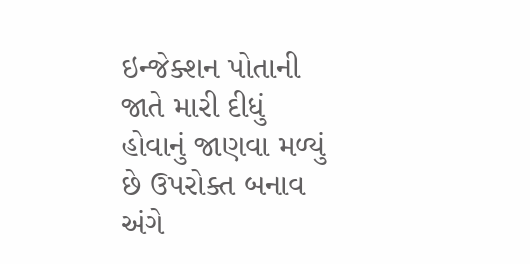ઇન્જેક્શન પોતાની જાતે મારી દીધું હોવાનું જાણવા મળ્યું છે ઉપરોક્ત બનાવ અંગે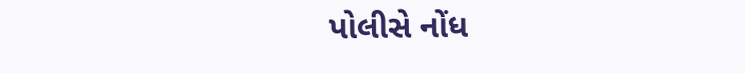પોલીસે નોંધ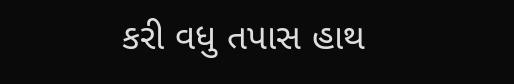કરી વધુ તપાસ હાથ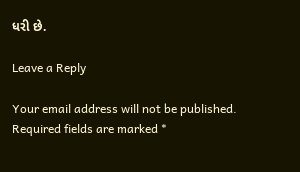ધરી છે.

Leave a Reply

Your email address will not be published. Required fields are marked *